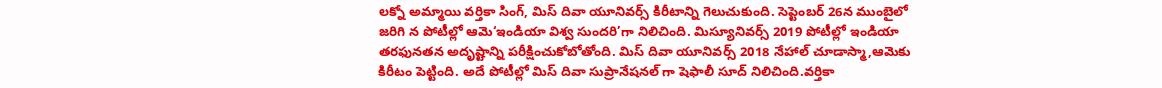లక్నో అమ్మాయి వర్తికా సింగ్, మిస్ దివా యూనివర్స్ కిరీటాన్ని గెలుచుకుంది. సెప్టెంబర్ 26న ముంబైలో జరిగి న పోటీల్లో ఆమె‘ఇండియా విశ్వ సుందరి’గా నిలిచింది. మిస్యూనివర్స్ 2019 పోటీల్లో ఇండియా తరఫునతన అదృష్టాన్ని పరీక్షించుకోబోతోంది. మిస్ దివా యూనివర్స్ 2018 నేహాల్ చూడాస్మా,ఆమెకు కిరీటం పెట్టింది. అదే పోటీల్లో మిస్ దివా సుప్రానేషనల్ గా షెఫాలీ సూద్ నిలిచింది.వర్తికా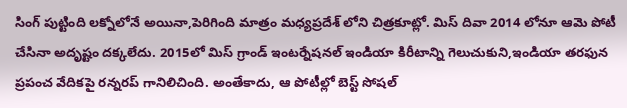సింగ్ పుట్టింది లక్నోలోనే అయినా,పెరిగింది మాత్రం మధ్యప్రదేశ్ లోని చిత్రకూట్లో. మిస్ దివా 2014 లోనూ ఆమె పోటీ చేసినా అదృష్టం దక్కలేదు. 2015లో మిస్ గ్రాండ్ ఇంటర్నేషనల్ ఇండియా కిరీటాన్ని గెలుచుకుని,ఇండియా తరఫున ప్రపంచ వేదికపై రన్నరప్ గానిలిచింది. అంతేకాదు, ఆ పోటీల్లో బెస్ట్ సోషల్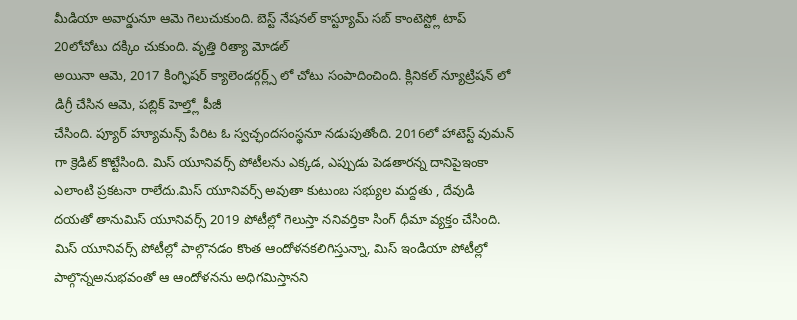మీడియా అవార్డునూ ఆమె గెలుచుకుంది. బెస్ట్ నేషనల్ కాస్ట్యూమ్ సబ్ కాంటెస్ట్లో టాప్ 20లోచోటు దక్కిం చుకుంది. వృత్తి రిత్యా మోడల్
అయినా ఆమె, 2017 కింగ్ఫిషర్ క్యాలెండర్గర్ల్స్ లో చోటు సంపాదించింది. క్లినికల్ న్యూట్రిషన్ లో డిగ్రీ చేసిన ఆమె, పబ్లిక్ హెల్త్లో పీజీ
చేసింది. ప్యూర్ హ్యూమన్స్ పేరిట ఓ స్వచ్ఛందసంస్థనూ నడుపుతోంది. 2016లో హాటెస్ట్ వుమన్ గా క్రెడిట్ కొట్టేసింది. మిస్ యూనివర్స్ పోటీలను ఎక్కడ, ఎప్పుడు పెడతారన్న దానిపైఇంకా ఎలాంటి ప్రకటనా రాలేదు.మిస్ యూనివర్స్ అవుతా కుటుంబ సభ్యుల మద్దతు , దేవుడి దయతో తానుమిస్ యూనివర్స్ 2019 పోటీల్లో గెలుస్తా ననివర్తికా సింగ్ ధీమా వ్యక్తం చేసింది. మిస్ యూనివర్స్ పోటీల్లో పాల్గొనడం కొంత ఆందోళనకలిగిస్తున్నా, మిస్ ఇండియా పోటీల్లో పాల్గొన్నఅనుభవంతో ఆ ఆందోళనను అధిగమిస్తానని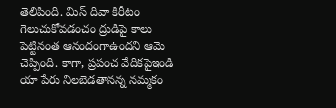తెలిపింది. మిస్ దివా కిరీటం గెలుచుకోవడంచం ద్రుడిపై కాలు పెట్టినంత ఆనందంగాఉందని ఆమె చెప్పింది. కాగా, ప్రపంచ వేదికపైఇండి యా పేరు నిలబెడతానన్న నమ్మకం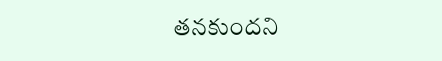తనకుందని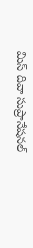మిస్ దివా సుప్రానేషనల్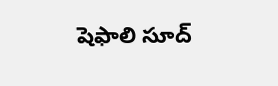షెఫాలి సూద్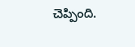చెప్పింది.